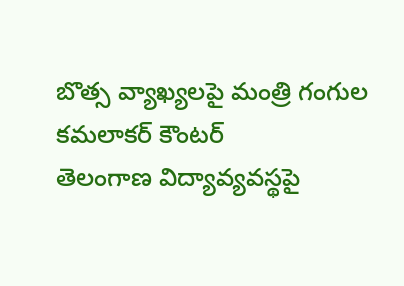బొత్స వ్యాఖ్యలపై మంత్రి గంగుల కమలాకర్ కౌంటర్
తెలంగాణ విద్యావ్యవస్థపై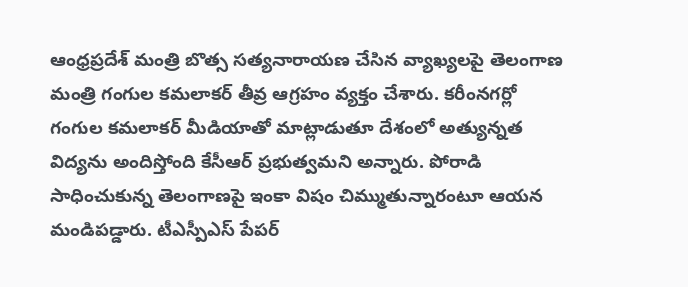ఆంధ్రప్రదేశ్ మంత్రి బొత్స సత్యనారాయణ చేసిన వ్యాఖ్యలపై తెలంగాణ మంత్రి గంగుల కమలాకర్ తీవ్ర ఆగ్రహం వ్యక్తం చేశారు. కరీంనగర్లో గంగుల కమలాకర్ మీడియాతో మాట్లాడుతూ దేశంలో అత్యున్నత విద్యను అందిస్తోంది కేసీఆర్ ప్రభుత్వమని అన్నారు. పోరాడి సాధించుకున్న తెలంగాణపై ఇంకా విషం చిమ్ముతున్నారంటూ ఆయన మండిపడ్డారు. టీఎస్పీఎస్ పేపర్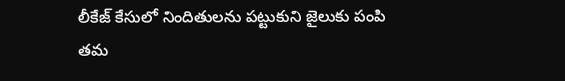లీకేజ్ కేసులో నిందితులను పట్టుకుని జైలుకు పంపి తమ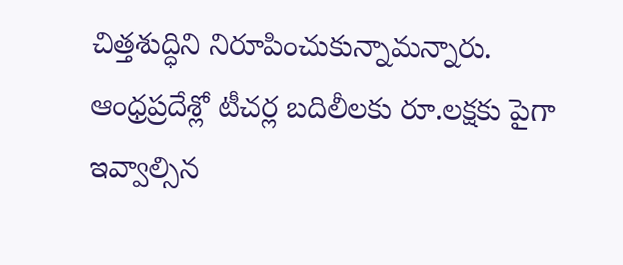చిత్తశుద్ధిని నిరూపించుకున్నామన్నారు. ఆంధ్రప్రదేశ్లో టీచర్ల బదిలీలకు రూ.లక్షకు పైగా ఇవ్వాల్సిన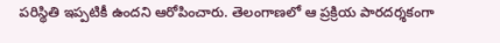పరిస్థితి ఇప్పటికీ ఉందని ఆరోపించారు. తెలంగాణలో ఆ ప్రక్రియ పారదర్శకంగా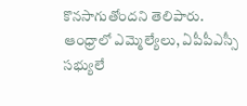కొనసాగుతోందని తెలిపారు. ఆంధ్రాలో ఎమ్మెల్యేలు, ఏపీపీఎస్సీ సభ్యులే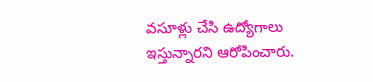వసూళ్లు చేసి ఉద్యోగాలు ఇస్తున్నారని ఆరోపించారు.